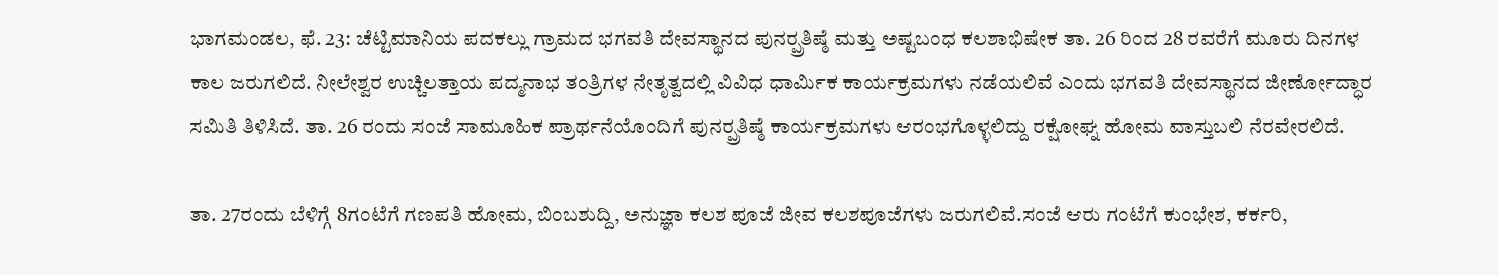ಭಾಗಮಂಡಲ, ಫೆ. 23: ಚೆಟ್ಟಿಮಾನಿಯ ಪದಕಲ್ಲು ಗ್ರಾಮದ ಭಗವತಿ ದೇವಸ್ಥಾನದ ಪುನರ್‍ಪ್ರತಿಷ್ಠೆ ಮತ್ತು ಅಷ್ಟಬಂಧ ಕಲಶಾಭಿಷೇಕ ತಾ. 26 ರಿಂದ 28 ರವರೆಗೆ ಮೂರು ದಿನಗಳ ಕಾಲ ಜರುಗಲಿದೆ. ನೀಲೇಶ್ವರ ಉಚ್ಚಿಲತ್ತಾಯ ಪದ್ಮನಾಭ ತಂತ್ರಿಗಳ ನೇತೃತ್ವದಲ್ಲಿ ವಿವಿಧ ಧಾರ್ಮಿಕ ಕಾರ್ಯಕ್ರಮಗಳು ನಡೆಯಲಿವೆ ಎಂದು ಭಗವತಿ ದೇವಸ್ಥಾನದ ಜೀರ್ಣೋದ್ಧಾರ ಸಮಿತಿ ತಿಳಿಸಿದೆ. ತಾ. 26 ರಂದು ಸಂಜೆ ಸಾಮೂಹಿಕ ಪ್ರಾರ್ಥನೆಯೊಂದಿಗೆ ಪುನರ್‍ಪ್ರತಿಷ್ಠೆ ಕಾರ್ಯಕ್ರಮಗಳು ಆರಂಭಗೊಳ್ಳಲಿದ್ದು ರಕ್ಷೋಘ್ನ ಹೋಮ ವಾಸ್ತುಬಲಿ ನೆರವೇರಲಿದೆ.

ತಾ. 27ರಂದು ಬೆಳಿಗ್ಗೆ 8ಗಂಟೆಗೆ ಗಣಪತಿ ಹೋಮ, ಬಿಂಬಶುದ್ದಿ, ಅನುಜ್ಞಾ ಕಲಶ ಪೂಜೆ ಜೀವ ಕಲಶಪೂಜೆಗಳು ಜರುಗಲಿವೆ.ಸಂಜೆ ಆರು ಗಂಟೆಗೆ ಕುಂಭೇಶ, ಕರ್ಕರಿ,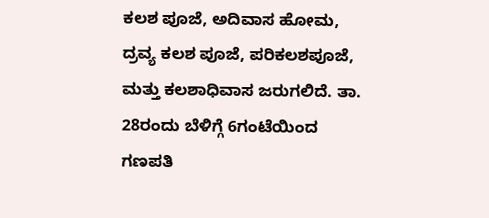ಕಲಶ ಪೂಜೆ, ಅದಿವಾಸ ಹೋಮ, ದ್ರವ್ಯ ಕಲಶ ಪೂಜೆ, ಪರಿಕಲಶಪೂಜೆ, ಮತ್ತು ಕಲಶಾಧಿವಾಸ ಜರುಗಲಿದೆ. ತಾ. 28ರಂದು ಬೆಳಿಗ್ಗೆ 6ಗಂಟೆಯಿಂದ ಗಣಪತಿ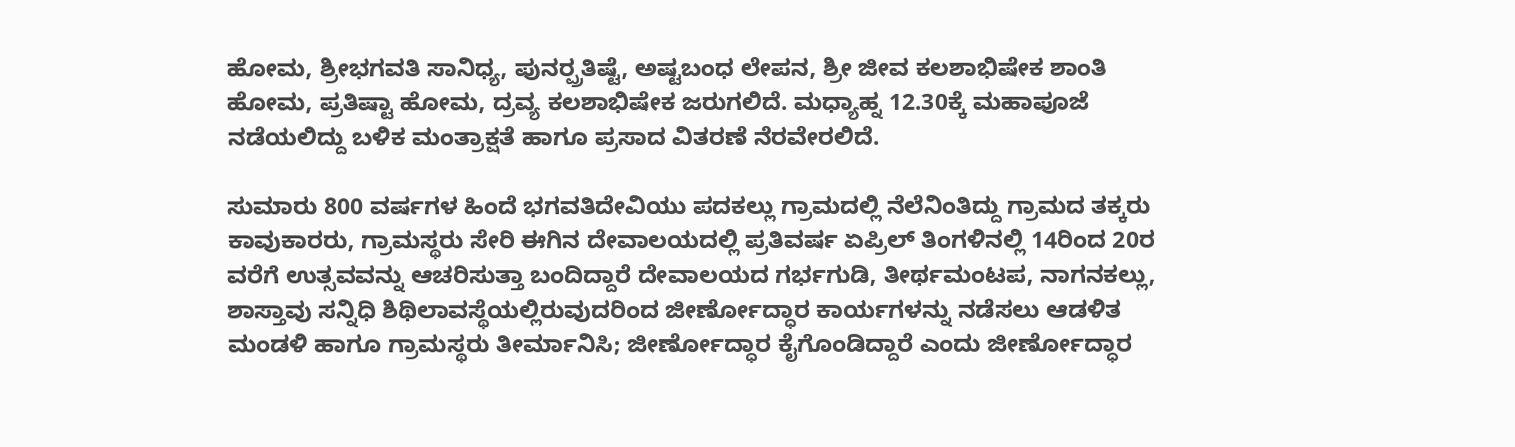ಹೋಮ, ಶ್ರೀಭಗವತಿ ಸಾನಿಧ್ಯ, ಪುನರ್‍ಪ್ರತಿಷ್ಟೆ, ಅಷ್ಟಬಂಧ ಲೇಪನ, ಶ್ರೀ ಜೀವ ಕಲಶಾಭಿಷೇಕ ಶಾಂತಿ ಹೋಮ, ಪ್ರತಿಷ್ಟಾ ಹೋಮ, ದ್ರವ್ಯ ಕಲಶಾಭಿಷೇಕ ಜರುಗಲಿದೆ. ಮಧ್ಯಾಹ್ನ 12.30ಕ್ಕೆ ಮಹಾಪೂಜೆ ನಡೆಯಲಿದ್ದು ಬಳಿಕ ಮಂತ್ರಾಕ್ಷತೆ ಹಾಗೂ ಪ್ರಸಾದ ವಿತರಣೆ ನೆರವೇರಲಿದೆ.

ಸುಮಾರು 800 ವರ್ಷಗಳ ಹಿಂದೆ ಭಗವತಿದೇವಿಯು ಪದಕಲ್ಲು ಗ್ರಾಮದಲ್ಲಿ ನೆಲೆನಿಂತಿದ್ದು ಗ್ರಾಮದ ತಕ್ಕರು ಕಾವುಕಾರರು, ಗ್ರಾಮಸ್ಥರು ಸೇರಿ ಈಗಿನ ದೇವಾಲಯದಲ್ಲಿ ಪ್ರತಿವರ್ಷ ಏಪ್ರಿಲ್ ತಿಂಗಳಿನಲ್ಲಿ 14ರಿಂದ 20ರ ವರೆಗೆ ಉತ್ಸವವನ್ನು ಆಚರಿಸುತ್ತಾ ಬಂದಿದ್ದಾರೆ ದೇವಾಲಯದ ಗರ್ಭಗುಡಿ, ತೀರ್ಥಮಂಟಪ, ನಾಗನಕಲ್ಲು, ಶಾಸ್ತಾವು ಸನ್ನಿಧಿ ಶಿಥಿಲಾವಸ್ಥೆಯಲ್ಲಿರುವುದರಿಂದ ಜೀರ್ಣೋದ್ಧಾರ ಕಾರ್ಯಗಳನ್ನು ನಡೆಸಲು ಆಡಳಿತ ಮಂಡಳಿ ಹಾಗೂ ಗ್ರಾಮಸ್ಥರು ತೀರ್ಮಾನಿಸಿ; ಜೀರ್ಣೋದ್ಧಾರ ಕೈಗೊಂಡಿದ್ದಾರೆ ಎಂದು ಜೀರ್ಣೋದ್ಧಾರ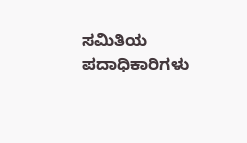ಸಮಿತಿಯ ಪದಾಧಿಕಾರಿಗಳು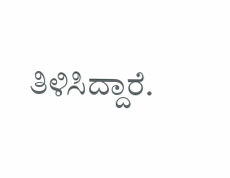ತಿಳಿಸಿದ್ದಾರೆ.